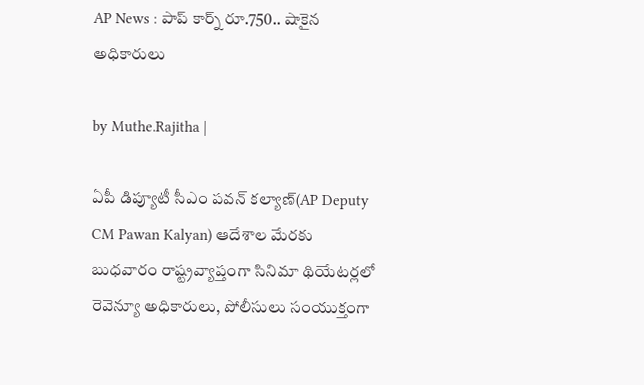AP News : పాప్ కార్న్ రూ.750.. షాకైన అధికారులు

by Muthe.Rajitha |

ఏపీ డిప్యూటీ సీఎం పవన్ కల్యాణ్(AP Deputy CM Pawan Kalyan) ఆదేశాల మేరకు బుధవారం రాష్ట్రవ్యాప్తంగా సినిమా థియేటర్లలో రెవెన్యూ అధికారులు, పోలీసులు సంయుక్తంగా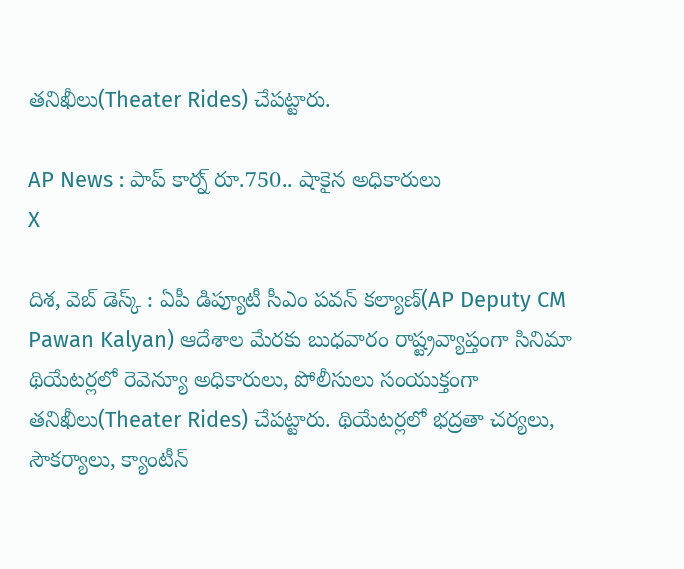తనిఖీలు(Theater Rides) చేపట్టారు.

AP News : పాప్ కార్న్ రూ.750.. షాకైన అధికారులు
X

దిశ, వెబ్ డెస్క్ : ఏపీ డిప్యూటీ సీఎం పవన్ కల్యాణ్(AP Deputy CM Pawan Kalyan) ఆదేశాల మేరకు బుధవారం రాష్ట్రవ్యాప్తంగా సినిమా థియేటర్లలో రెవెన్యూ అధికారులు, పోలీసులు సంయుక్తంగా తనిఖీలు(Theater Rides) చేపట్టారు. థియేటర్లలో భద్రతా చర్యలు, సౌకర్యాలు, క్యాంటీన్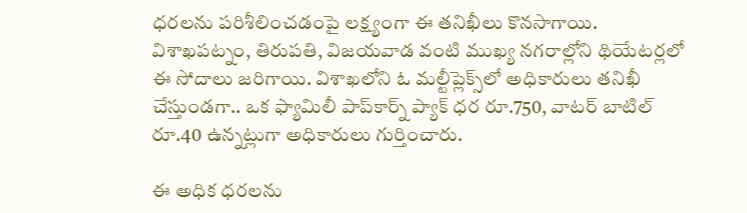ధరలను పరిశీలించడంపై లక్ష్యంగా ఈ తనిఖీలు కొనసాగాయి. విశాఖపట్నం, తిరుపతి, విజయవాడ వంటి ముఖ్య నగరాల్లోని థియేటర్లలో ఈ సోదాలు జరిగాయి. విశాఖలోని ఓ మల్టీప్లెక్స్‌లో అధికారులు తనిఖీ చేస్తుండగా.. ఒక ఫ్యామిలీ పాప్‌కార్న్ ప్యాక్ ధర రూ.750, వాటర్ బాటిల్ రూ.40 ఉన్నట్లుగా అధికారులు గుర్తించారు.

ఈ అధిక ధరలను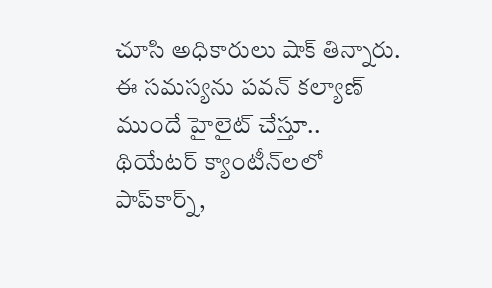చూసి అధికారులు షాక్ తిన్నారు. ఈ సమస్యను పవన్ కల్యాణ్ ముందే హైలైట్ చేస్తూ.. థియేటర్ క్యాంటీన్‌లలో పాప్‌కార్న్,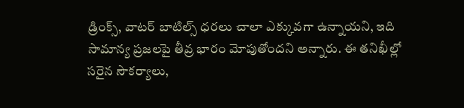డ్రింక్స్, వాటర్ బాటిల్స్ ధరలు చాలా ఎక్కువగా ఉన్నాయని, ఇది సామాన్య ప్రజలపై తీవ్ర భారం మోపుతోందని అన్నారు. ఈ తనిఖీల్లో సరైన సౌకర్యాలు,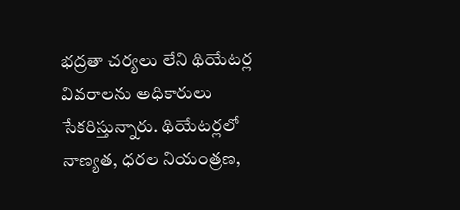భద్రతా చర్యలు లేని థియేటర్ల వివరాలను అధికారులు సేకరిస్తున్నారు. థియేటర్లలో నాణ్యత, ధరల నియంత్రణ,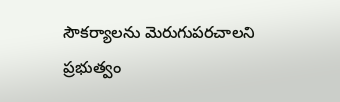సౌకర్యాలను మెరుగుపరచాలని ప్రభుత్వం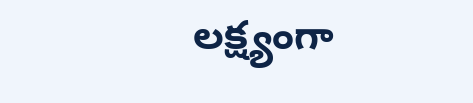లక్ష్యంగా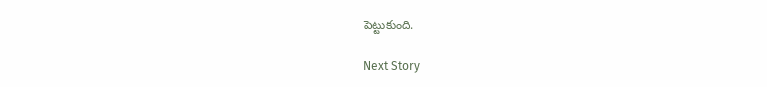పెట్టుకుంది.

Next Story